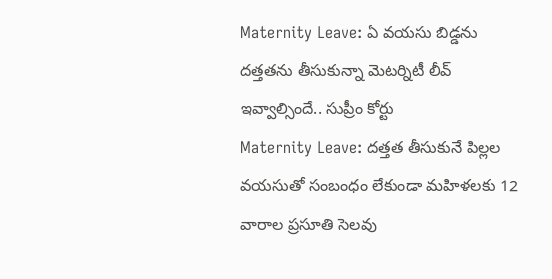Maternity Leave: ఏ వయసు బిడ్డను దత్తతను తీసుకున్నా మెటర్నిటీ లీవ్ ఇవ్వాల్సిందే.. సుప్రీం కోర్టు
Maternity Leave: దత్తత తీసుకునే పిల్లల వయసుతో సంబంధం లేకుండా మహిళలకు 12 వారాల ప్రసూతి సెలవు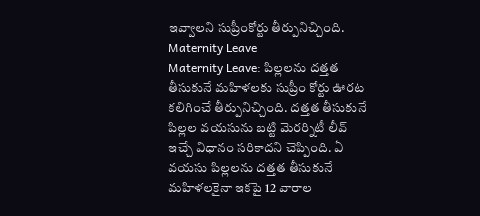ఇవ్వాలని సుప్రీంకోర్టు తీర్పునిచ్చింది.
Maternity Leave
Maternity Leave: పిల్లలను దత్తత తీసుకునే మహిళలకు సుప్రీం కోర్టు ఊరట కలిగించే తీర్పునిచ్చింది. దత్తత తీసుకునే పిల్లల వయసును బట్టి మెరర్నిటీ లీవ్ ఇచ్చే విధానం సరికాదని చెప్పింది. ఏ వయసు పిల్లలను దత్తత తీసుకునే మహిళలకైనా ఇకపై 12 వారాల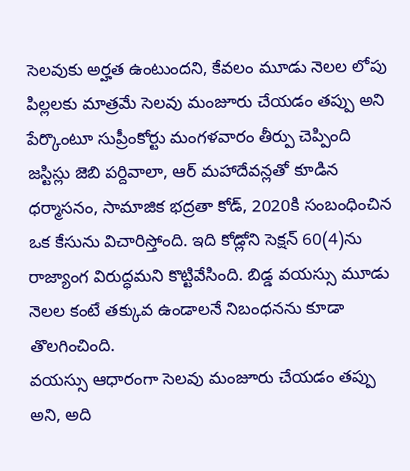సెలవుకు అర్హత ఉంటుందని, కేవలం మూడు నెలల లోపు పిల్లలకు మాత్రమే సెలవు మంజూరు చేయడం తప్పు అని పేర్కొంటూ సుప్రీంకోర్టు మంగళవారం తీర్పు చెప్పింది
జస్టిస్లు జెబి పర్దివాలా, ఆర్ మహాదేవన్లతో కూడిన ధర్మాసనం, సామాజిక భద్రతా కోడ్, 2020కి సంబంధించిన ఒక కేసును విచారిస్తోంది. ఇది కోడ్లోని సెక్షన్ 60(4)ను రాజ్యాంగ విరుద్ధమని కొట్టివేసింది. బిడ్డ వయస్సు మూడు నెలల కంటే తక్కువ ఉండాలనే నిబంధనను కూడా తొలగించింది.
వయస్సు ఆధారంగా సెలవు మంజూరు చేయడం తప్పు అని, అది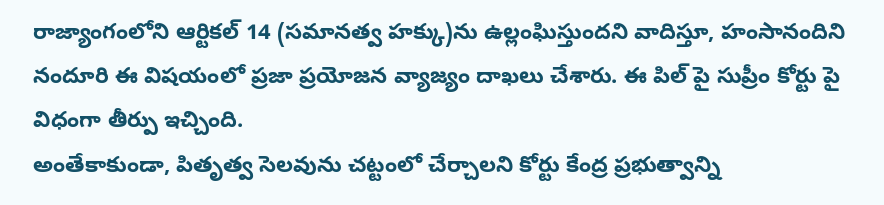రాజ్యాంగంలోని ఆర్టికల్ 14 (సమానత్వ హక్కు)ను ఉల్లంఘిస్తుందని వాదిస్తూ, హంసానందిని నందూరి ఈ విషయంలో ప్రజా ప్రయోజన వ్యాజ్యం దాఖలు చేశారు. ఈ పిల్ పై సుప్రీం కోర్టు పై విధంగా తీర్పు ఇచ్చింది.
అంతేకాకుండా, పితృత్వ సెలవును చట్టంలో చేర్చాలని కోర్టు కేంద్ర ప్రభుత్వాన్ని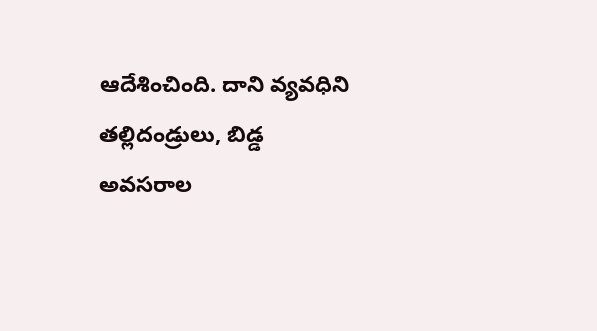ఆదేశించింది. దాని వ్యవధిని తల్లిదండ్రులు, బిడ్డ అవసరాల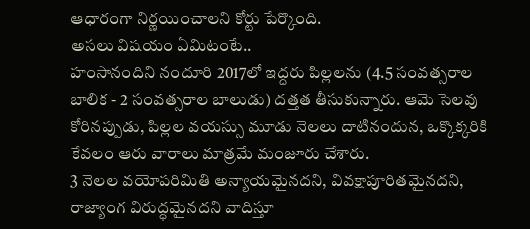ఆధారంగా నిర్ణయించాలని కోర్టు పేర్కొంది.
అసలు విషయం ఏమిటంటే..
హంసానందిని నందూరి 2017లో ఇద్దరు పిల్లలను (4.5 సంవత్సరాల బాలిక - 2 సంవత్సరాల బాలుడు) దత్తత తీసుకున్నారు. ఆమె సెలవు కోరినప్పుడు, పిల్లల వయస్సు మూడు నెలలు దాటినందున, ఒక్కొక్కరికి కేవలం ఆరు వారాలు మాత్రమే మంజూరు చేశారు.
3 నెలల వయోపరిమితి అన్యాయమైనదని, వివక్షాపూరితమైనదని, రాజ్యాంగ విరుద్ధమైనదని వాదిస్తూ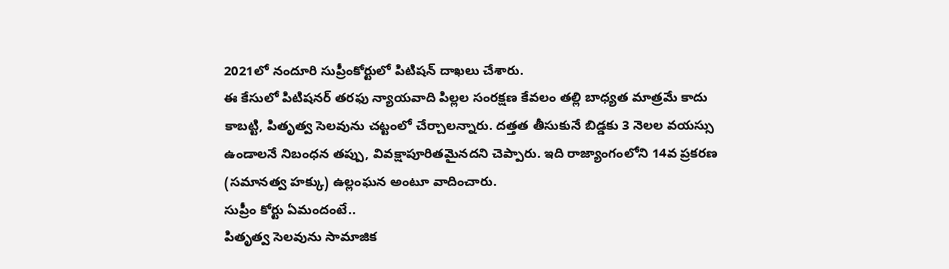2021లో నందూరి సుప్రీంకోర్టులో పిటిషన్ దాఖలు చేశారు.
ఈ కేసులో పిటిషనర్ తరఫు న్యాయవాది పిల్లల సంరక్షణ కేవలం తల్లి బాధ్యత మాత్రమే కాదు కాబట్టి, పితృత్వ సెలవును చట్టంలో చేర్చాలన్నారు. దత్తత తీసుకునే బిడ్డకు 3 నెలల వయస్సు ఉండాలనే నిబంధన తప్పు, వివక్షాపూరితమైనదని చెప్పారు. ఇది రాజ్యాంగంలోని 14వ ప్రకరణ (సమానత్వ హక్కు) ఉల్లంఘన అంటూ వాదించారు.
సుప్రీం కోర్టు ఏమందంటే..
పితృత్వ సెలవును సామాజిక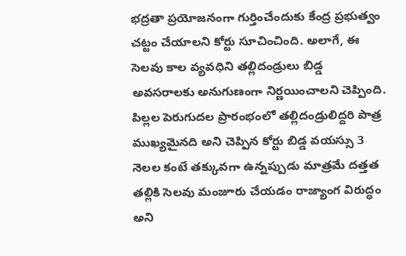భద్రతా ప్రయోజనంగా గుర్తించేందుకు కేంద్ర ప్రభుత్వం చట్టం చేయాలని కోర్టు సూచించింది. అలాగే, ఈ సెలవు కాల వ్యవధిని తల్లిదండ్రులు బిడ్డ అవసరాలకు అనుగుణంగా నిర్ణయించాలని చెప్పింది.
పిల్లల పెరుగుదల ప్రారంభంలో తల్లిదండ్రులిద్దరి పాత్ర ముఖ్యమైనది అని చెప్పిన కోర్టు బిడ్డ వయస్సు 3 నెలల కంటే తక్కువగా ఉన్నప్పుడు మాత్రమే దత్తత తల్లికి సెలవు మంజూరు చేయడం రాజ్యాంగ విరుద్ధం అని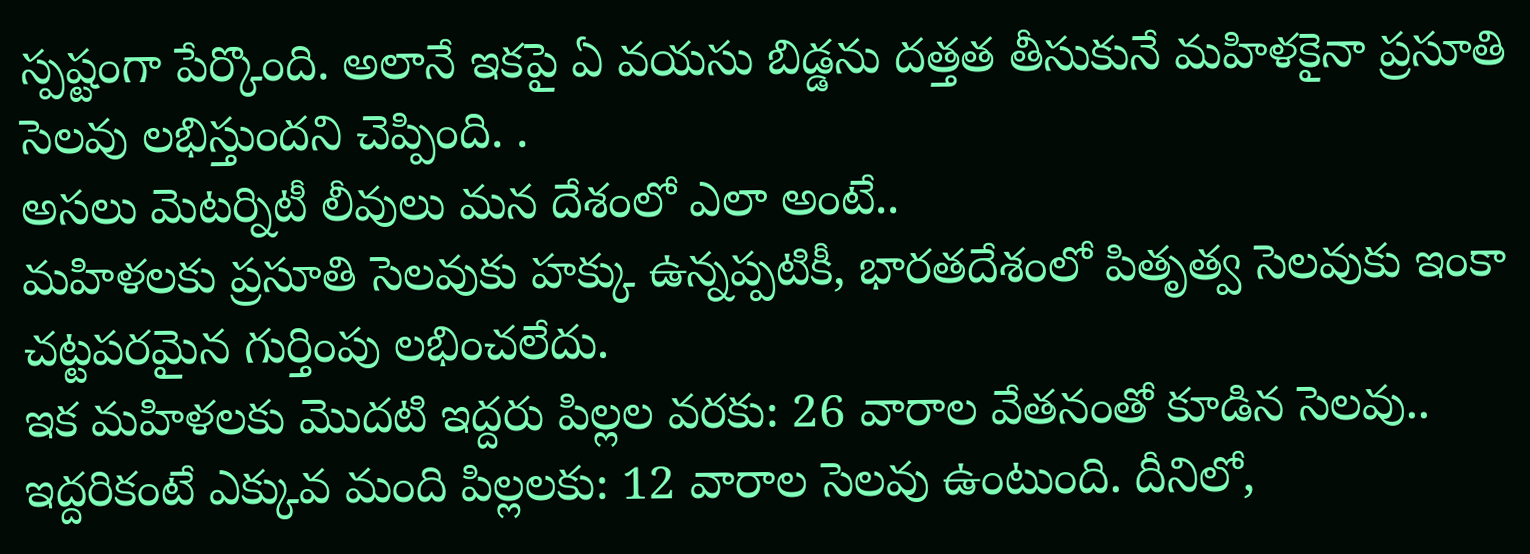స్పష్టంగా పేర్కొంది. అలానే ఇకపై ఏ వయసు బిడ్డను దత్తత తీసుకునే మహిళకైనా ప్రసూతి సెలవు లభిస్తుందని చెప్పింది. .
అసలు మెటర్నిటీ లీవులు మన దేశంలో ఎలా అంటే..
మహిళలకు ప్రసూతి సెలవుకు హక్కు ఉన్నప్పటికీ, భారతదేశంలో పితృత్వ సెలవుకు ఇంకా చట్టపరమైన గుర్తింపు లభించలేదు.
ఇక మహిళలకు మొదటి ఇద్దరు పిల్లల వరకు: 26 వారాల వేతనంతో కూడిన సెలవు.. ఇద్దరికంటే ఎక్కువ మంది పిల్లలకు: 12 వారాల సెలవు ఉంటుంది. దీనిలో,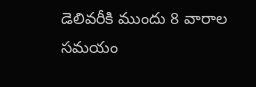డెలివరీకి ముందు 8 వారాల సమయం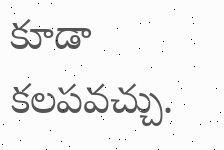కూడా కలపవచ్చు.